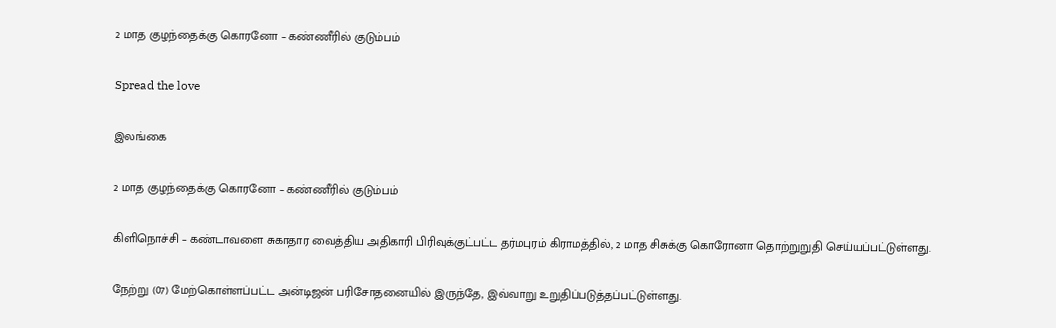2 மாத குழந்தைக்கு கொரனோ – கண்ணீரில் குடும்பம்

Spread the love

இலங்கை

2 மாத குழந்தைக்கு கொரனோ – கண்ணீரில் குடும்பம்

கிளிநொச்சி – கண்டாவளை சுகாதார வைத்திய அதிகாரி பிரிவுக்குட்பட்ட தர்மபுரம் கிராமத்தில், 2 மாத சிசுக்கு கொரோனா தொற்றுறுதி செய்யப்பட்டுள்ளது.

நேற்று (07) மேற்கொள்ளப்பட்ட அன்டிஜன் பரிசோதனையில் இருந்தே, இவ்வாறு உறுதிப்படுத்தப்பட்டுள்ளது.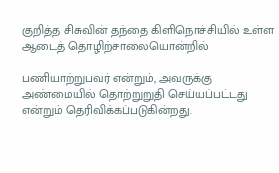குறித்த சிசுவின் தந்தை கிளிநொச்சியில் உள்ள ஆடைத் தொழிற்சாலையொன்றில்

பணியாற்றுபவர் என்றும், அவருக்கு அண்மையில் தொற்றுறுதி செய்யப்பட்டது என்றும் தெரிவிக்கப்படுகின்றது.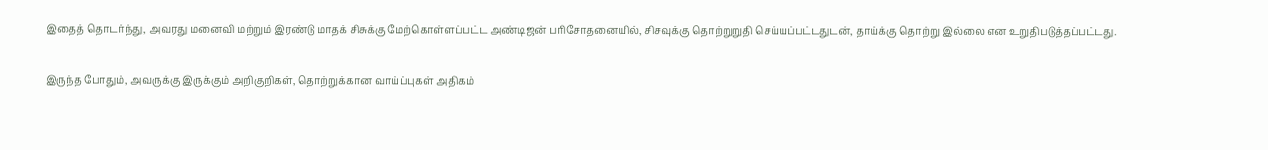இதைத் தொடர்ந்து, அவரது மனைவி மற்றும் இரண்டு மாதக் சிசுக்கு மேற்கொள்ளப்பட்ட அண்டிஜன் பரிசோதனையில், சிசவுக்கு தொற்றுறுதி செய்யப்பட்டதுடன், தாய்க்கு தொற்று இல்லை என உறுதிபடுத்தப்பட்டது.

இருந்த போதும், அவருக்கு இருக்கும் அறிகுறிகள், தொற்றுக்கான வாய்ப்புகள் அதிகம்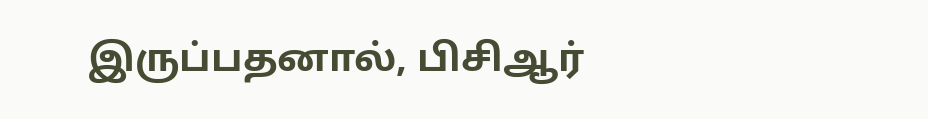இருப்பதனால், பிசிஆர்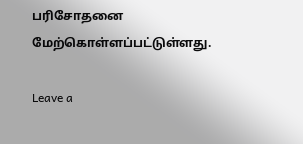பரிசோதனை மேற்கொள்ளப்பட்டுள்ளது.

Leave a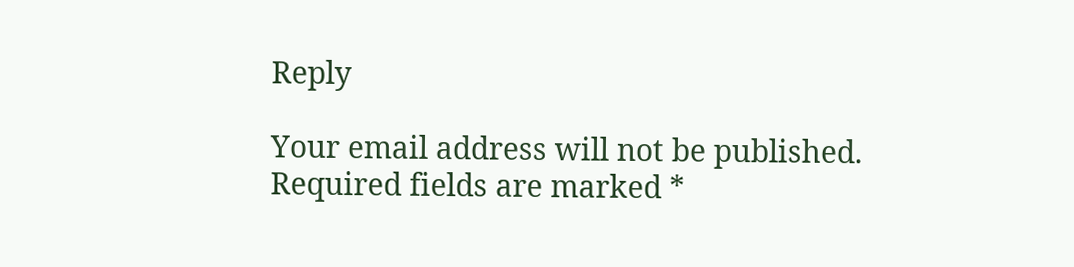Reply

Your email address will not be published. Required fields are marked *